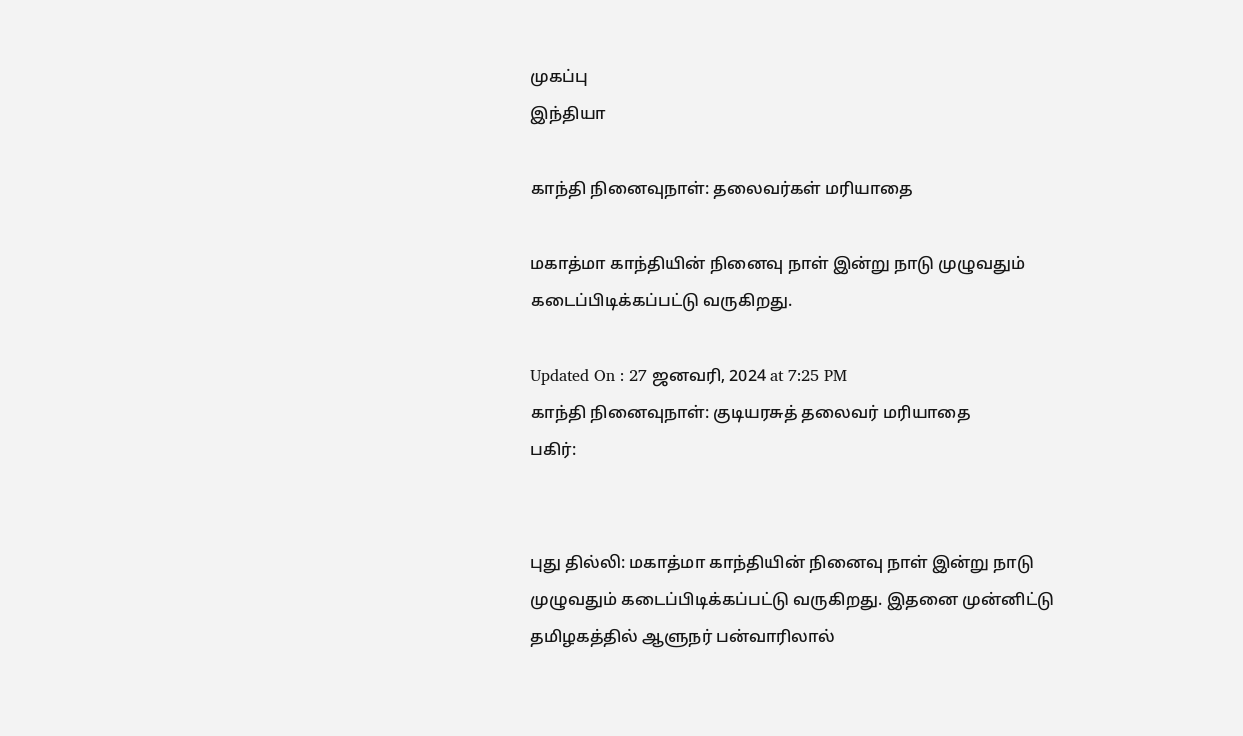முகப்பு
இந்தியா

காந்தி நினைவுநாள்: தலைவர்கள் மரியாதை

மகாத்மா காந்தியின் நினைவு நாள் இன்று நாடு முழுவதும் கடைப்பிடிக்கப்பட்டு வருகிறது.

Updated On : 27 ஜனவரி, 2024 at 7:25 PM
காந்தி நினைவுநாள்: குடியரசுத் தலைவர் மரியாதை
பகிர்:


புது தில்லி: மகாத்மா காந்தியின் நினைவு நாள் இன்று நாடு முழுவதும் கடைப்பிடிக்கப்பட்டு வருகிறது. இதனை முன்னிட்டு தமிழகத்தில் ஆளுநர் பன்வாரிலால்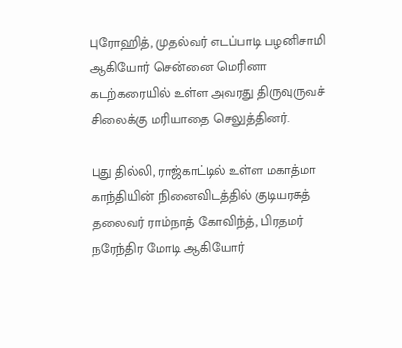புரோஹித், முதல்வர் எடப்பாடி பழனிசாமி ஆகியோர் சென்னை மெரினா கடற்கரையில் உள்ள அவரது திருவுருவச் சிலைக்கு மரியாதை செலுத்தினர்.

புது தில்லி, ராஜ்காட்டில் உள்ள மகாத்மா காந்தியின் நினைவிடத்தில் குடியரசுத் தலைவர் ராம்நாத் கோவிந்த், பிரதமர் நரேந்திர மோடி ஆகியோர்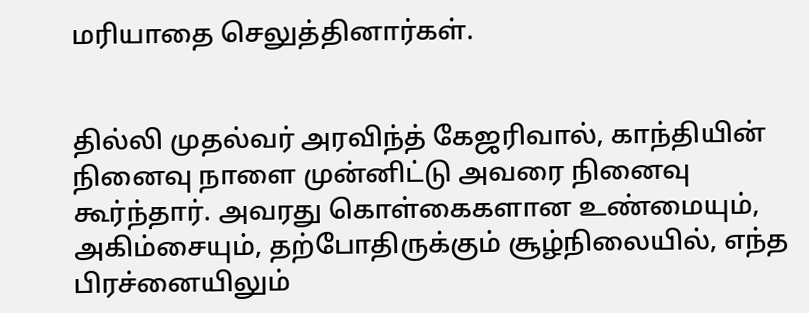மரியாதை செலுத்தினார்கள்.


தில்லி முதல்வர் அரவிந்த் கேஜரிவால், காந்தியின் நினைவு நாளை முன்னிட்டு அவரை நினைவு கூர்ந்தார். அவரது கொள்கைகளான உண்மையும், அகிம்சையும், தற்போதிருக்கும் சூழ்நிலையில், எந்த பிரச்னையிலும்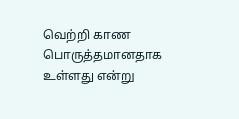வெற்றி காண பொருத்தமானதாக உள்ளது என்று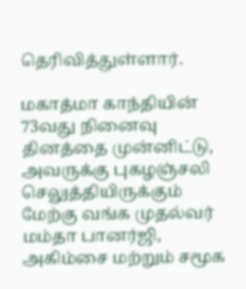தெரிவித்துள்ளார்.

மகாத்மா காந்தியின் 73வது நினைவு தினத்தை முன்னிட்டு, அவருக்கு புகழஞ்சலி செலுத்தியிருக்கும் மேற்கு வங்க முதல்வர் மம்தா பானர்ஜி, அகிம்சை மற்றும் சமூக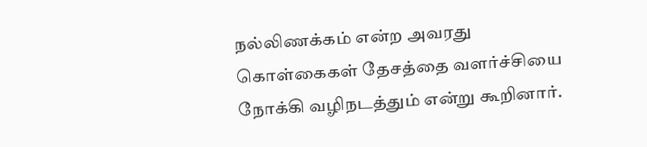நல்லிணக்கம் என்ற அவரது கொள்கைகள் தேசத்தை வளர்ச்சியை நோக்கி வழிநடத்தும் என்று கூறினார்.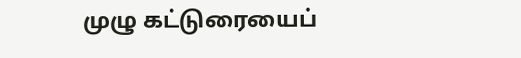முழு கட்டுரையைப்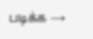படிக்க →